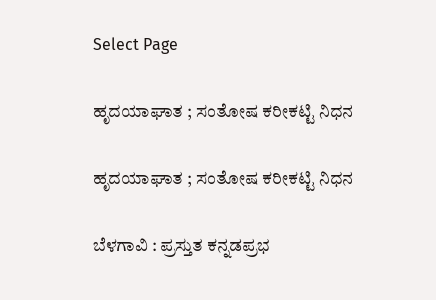Select Page

ಹೃದಯಾಘಾತ ; ಸಂತೋಷ ಕರೀಕಟ್ಟಿ ನಿಧನ

ಹೃದಯಾಘಾತ ; ಸಂತೋಷ ಕರೀಕಟ್ಟಿ ನಿಧನ

ಬೆಳಗಾವಿ : ಪ್ರಸ್ತುತ ಕನ್ನಡಪ್ರಭ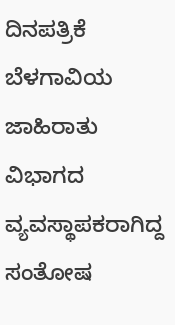ದಿನಪತ್ರಿಕೆ ಬೆಳಗಾವಿಯ ಜಾಹಿರಾತು ವಿಭಾಗದ ವ್ಯವಸ್ಥಾಪಕರಾಗಿದ್ದ ಸಂತೋಷ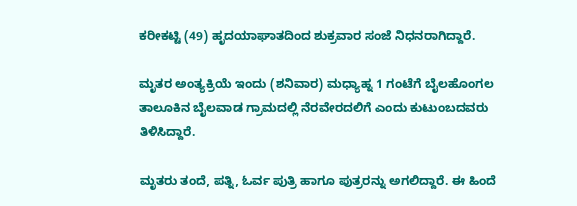ಕರೀಕಟ್ಟಿ (49) ಹೃದಯಾಘಾತದಿಂದ ಶುಕ್ರವಾರ ಸಂಜೆ ನಿಧನರಾಗಿದ್ದಾರೆ.

ಮೃತರ ಅಂತ್ಯಕ್ರಿಯೆ ಇಂದು (ಶನಿವಾರ) ಮಧ್ಯಾಹ್ನ 1 ಗಂಟೆಗೆ ಬೈಲಹೊಂಗಲ ತಾಲೂಕಿನ ಬೈಲವಾಡ ಗ್ರಾಮದಲ್ಲಿ ನೆರವೇರದಲಿಗೆ ಎಂದು ಕುಟುಂಬದವರು ತಿಳಿಸಿದ್ದಾರೆ.

ಮೃತರು ತಂದೆ, ಪತ್ನಿ, ಓರ್ವ ಪುತ್ರಿ ಹಾಗೂ ಪುತ್ರರನ್ನು ಅಗಲಿದ್ದಾರೆ. ಈ ಹಿಂದೆ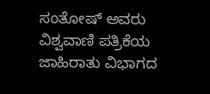ಸಂತೋಷ್ ಅವರು ವಿಶ್ವವಾಣಿ ಪತ್ರಿಕೆಯ ಜಾಹಿರಾತು ವಿಭಾಗದ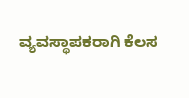ವ್ಯವಸ್ಥಾಪಕರಾಗಿ ಕೆಲಸ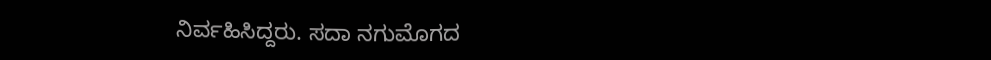ನಿರ್ವಹಿಸಿದ್ದರು. ಸದಾ ನಗುಮೊಗದ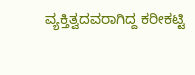ವ್ಯಕ್ತಿತ್ವದವರಾಗಿದ್ದ ಕರೀಕಟ್ಟಿ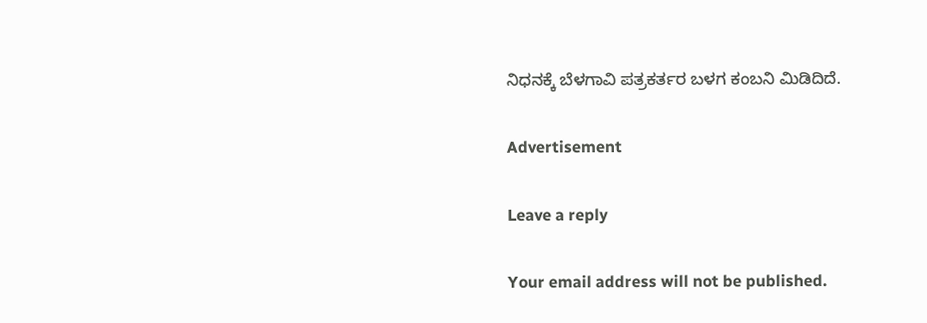ನಿಧನಕ್ಕೆ ಬೆಳಗಾವಿ ಪತ್ರಕರ್ತರ ಬಳಗ ಕಂಬನಿ ಮಿಡಿದಿದೆ.

Advertisement

Leave a reply

Your email address will not be published.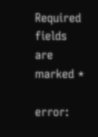Required fields are marked *

error: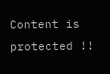Content is protected !!